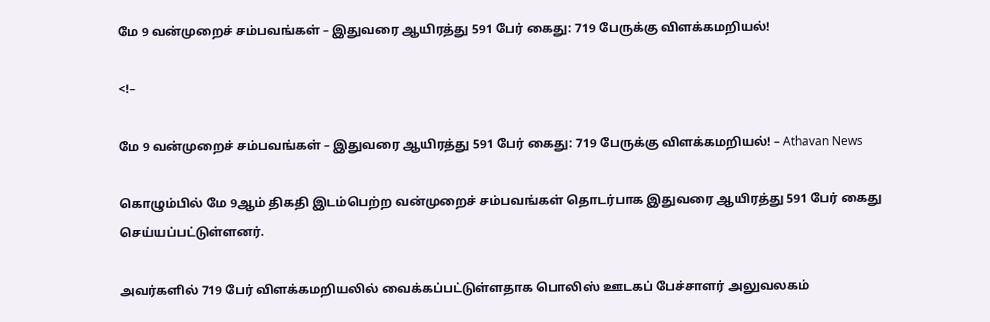மே 9 வன்முறைச் சம்பவங்கள் – இதுவரை ஆயிரத்து 591 பேர் கைது: 719 பேருக்கு விளக்கமறியல்!

<!–

மே 9 வன்முறைச் சம்பவங்கள் – இதுவரை ஆயிரத்து 591 பேர் கைது: 719 பேருக்கு விளக்கமறியல்! – Athavan News

கொழும்பில் மே 9ஆம் திகதி இடம்பெற்ற வன்முறைச் சம்பவங்கள் தொடர்பாக இதுவரை ஆயிரத்து 591 பேர் கைது செய்யப்பட்டுள்ளனர்.

அவர்களில் 719 பேர் விளக்கமறியலில் வைக்கப்பட்டுள்ளதாக பொலிஸ் ஊடகப் பேச்சாளர் அலுவலகம்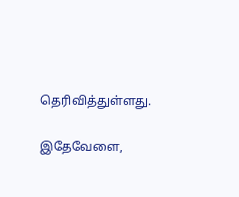தெரிவித்துள்ளது.

இதேவேளை,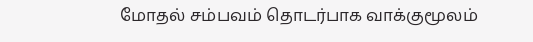மோதல் சம்பவம் தொடர்பாக வாக்குமூலம்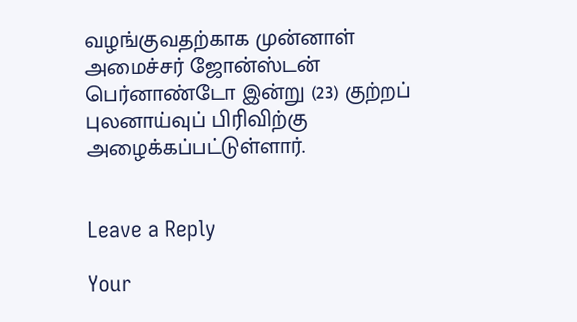வழங்குவதற்காக முன்னாள் அமைச்சர் ஜோன்ஸ்டன் பெர்னாண்டோ இன்று (23) குற்றப் புலனாய்வுப் பிரிவிற்கு அழைக்கப்பட்டுள்ளார்.


Leave a Reply

Your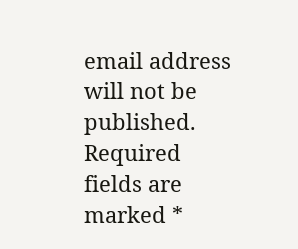email address will not be published. Required fields are marked *